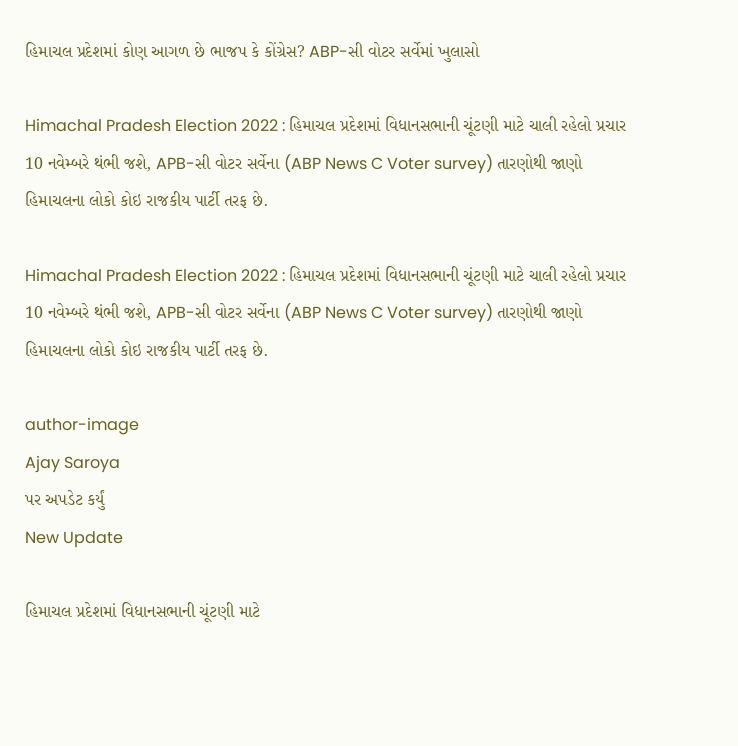હિમાચલ પ્રદેશમાં કોણ આગળ છે ભાજપ કે કોંગ્રેસ? ABP-સી વોટર સર્વેમાં ખુલાસો

Himachal Pradesh Election 2022 : હિમાચલ પ્રદેશમાં વિધાનસભાની ચૂંટણી માટે ચાલી રહેલો પ્રચાર 10 નવેમ્બરે થંભી જશે, APB-સી વોટર સર્વેના (ABP News C Voter survey) તારણોથી જાણો હિમાચલના લોકો કોઇ રાજકીય પાર્ટી તરફ છે.

Himachal Pradesh Election 2022 : હિમાચલ પ્રદેશમાં વિધાનસભાની ચૂંટણી માટે ચાલી રહેલો પ્રચાર 10 નવેમ્બરે થંભી જશે, APB-સી વોટર સર્વેના (ABP News C Voter survey) તારણોથી જાણો હિમાચલના લોકો કોઇ રાજકીય પાર્ટી તરફ છે.

author-image
Ajay Saroya
પર અપડેટ કર્યું
New Update

હિમાચલ પ્રદેશમાં વિધાનસભાની ચૂંટણી માટે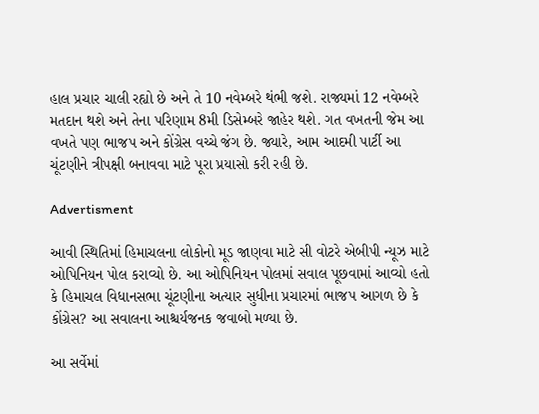હાલ પ્રચાર ચાલી રહ્યો છે અને તે 10 નવેમ્બરે થંભી જશે. રાજ્યમાં 12 નવેમ્બરે મતદાન થશે અને તેના પરિણામ 8મી ડિસેમ્બરે જાહેર થશે. ગત વખતની જેમ આ વખતે પણ ભાજપ અને કોંગ્રેસ વચ્ચે જંગ છે. જ્યારે, આમ આદમી પાર્ટી આ ચૂંટણીને ત્રીપક્ષી બનાવવા માટે પૂરા પ્રયાસો કરી રહી છે.

Advertisment

આવી સ્થિતિમાં હિમાચલના લોકોનો મૂડ જાણવા માટે સી વોટરે એબીપી ન્યૂઝ માટે ઓપિનિયન પોલ કરાવ્યો છે. આ ઓપિનિયન પોલમાં સવાલ પૂછવામાં આવ્યો હતો કે હિમાચલ વિધાનસભા ચૂંટણીના અત્યાર સુધીના પ્રચારમાં ભાજપ આગળ છે કે કોંગ્રેસ? આ સવાલના આશ્ચર્યજનક જવાબો મળ્યા છે.

આ સર્વેમાં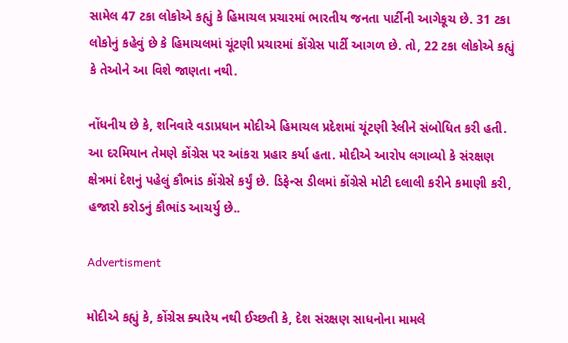સામેલ 47 ટકા લોકોએ કહ્યું કે હિમાચલ પ્રચારમાં ભારતીય જનતા પાર્ટીની આગેકૂચ છે. 31 ટકા લોકોનું કહેવું છે કે હિમાચલમાં ચૂંટણી પ્રચારમાં કોંગ્રેસ પાર્ટી આગળ છે. તો, 22 ટકા લોકોએ કહ્યું કે તેઓને આ વિશે જાણતા નથી.

નોંધનીય છે કે, શનિવારે વડાપ્રધાન મોદીએ હિમાચલ પ્રદેશમાં ચૂંટણી રેલીને સંબોધિત કરી હતી. આ દરમિયાન તેમણે કોંગ્રેસ પર આંકરા પ્રહાર કર્યા હતા. મોદીએ આરોપ લગાવ્યો કે સંરક્ષણ ક્ષેત્રમાં દેશનું પહેલું કૌભાંડ કોંગ્રેસે કર્યું છે. ડિફેન્સ ડીલમાં કોંગ્રેસે મોટી દલાલી કરીને કમાણી કરી, હજારો કરોડનું કૌભાંડ આચર્યુ છે..

Advertisment

મોદીએ કહ્યું કે, કોંગ્રેસ ક્યારેય નથી ઈચ્છતી કે, દેશ સંરક્ષણ સાધનોના મામલે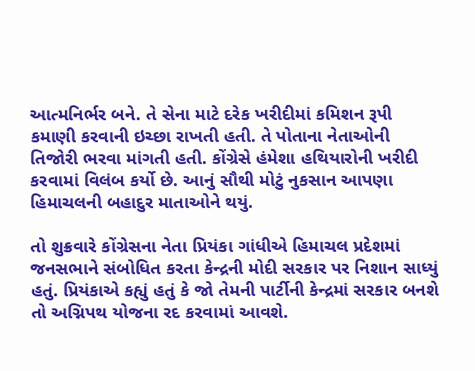આત્મનિર્ભર બને. તે સેના માટે દરેક ખરીદીમાં કમિશન રૂપી કમાણી કરવાની ઇચ્છા રાખતી હતી. તે પોતાના નેતાઓની તિજોરી ભરવા માંગતી હતી. કોંગ્રેસે હંમેશા હથિયારોની ખરીદી કરવામાં વિલંબ કર્યો છે. આનું સૌથી મોટું નુકસાન આપણા હિમાચલની બહાદુર માતાઓને થયું.

તો શુક્રવારે કોંગ્રેસના નેતા પ્રિયંકા ગાંધીએ હિમાચલ પ્રદેશમાં જનસભાને સંબોધિત કરતા કેન્દ્રની મોદી સરકાર પર નિશાન સાધ્યું હતું. પ્રિયંકાએ કહ્યું હતું કે જો તેમની પાર્ટીની કેન્દ્રમાં સરકાર બનશે તો અગ્નિપથ યોજના રદ કરવામાં આવશે.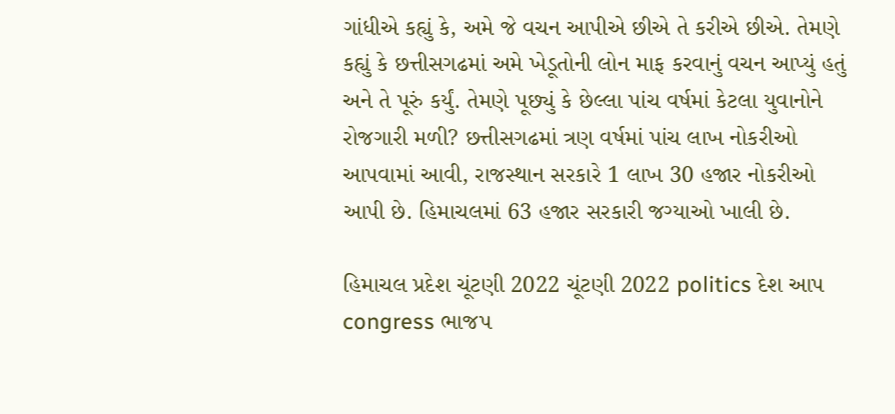ગાંધીએ કહ્યું કે, અમે જે વચન આપીએ છીએ તે કરીએ છીએ. તેમણે કહ્યું કે છત્તીસગઢમાં અમે ખેડૂતોની લોન માફ કરવાનું વચન આપ્યું હતું અને તે પૂરું કર્યું. તેમણે પૂછ્યું કે છેલ્લા પાંચ વર્ષમાં કેટલા યુવાનોને રોજગારી મળી? છત્તીસગઢમાં ત્રણ વર્ષમાં પાંચ લાખ નોકરીઓ આપવામાં આવી, રાજસ્થાન સરકારે 1 લાખ 30 હજાર નોકરીઓ આપી છે. હિમાચલમાં 63 હજાર સરકારી જગ્યાઓ ખાલી છે.

હિમાચલ પ્રદેશ ચૂંટણી 2022 ચૂંટણી 2022 politics દેશ આપ congress ભાજપ